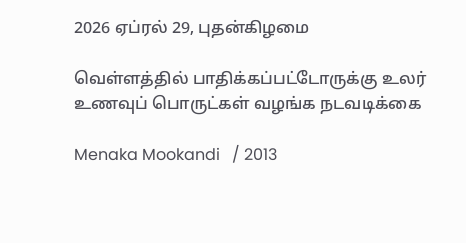2026 ஏப்ரல் 29, புதன்கிழமை

வெள்ளத்தில் பாதிக்கப்பட்டோருக்கு உலர் உணவுப் பொருட்கள் வழங்க நடவடிக்கை

Menaka Mookandi   / 2013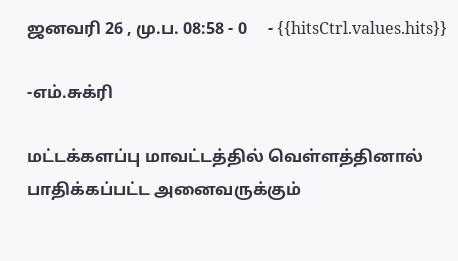ஜனவரி 26 , மு.ப. 08:58 - 0     - {{hitsCtrl.values.hits}}

-எம்.சுக்ரி

மட்டக்களப்பு மாவட்டத்தில் வெள்ளத்தினால் பாதிக்கப்பட்ட அனைவருக்கும்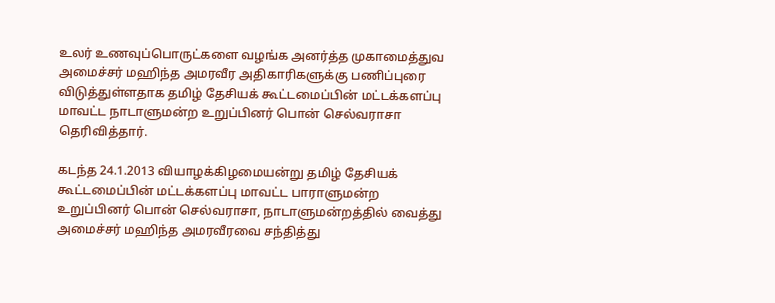உலர் உணவுப்பொருட்களை வழங்க அனர்த்த முகாமைத்துவ அமைச்சர் மஹிந்த அமரவீர அதிகாரிகளுக்கு பணிப்புரை விடுத்துள்ளதாக தமிழ் தேசியக் கூட்டமைப்பின் மட்டக்களப்பு மாவட்ட நாடாளுமன்ற உறுப்பினர் பொன் செல்வராசா தெரிவித்தார்.

கடந்த 24.1.2013 வியாழக்கிழமையன்று தமிழ் தேசியக் கூட்டமைப்பின் மட்டக்களப்பு மாவட்ட பாராளுமன்ற உறுப்பினர் பொன் செல்வராசா, நாடாளுமன்றத்தில் வைத்து அமைச்சர் மஹிந்த அமரவீரவை சந்தித்து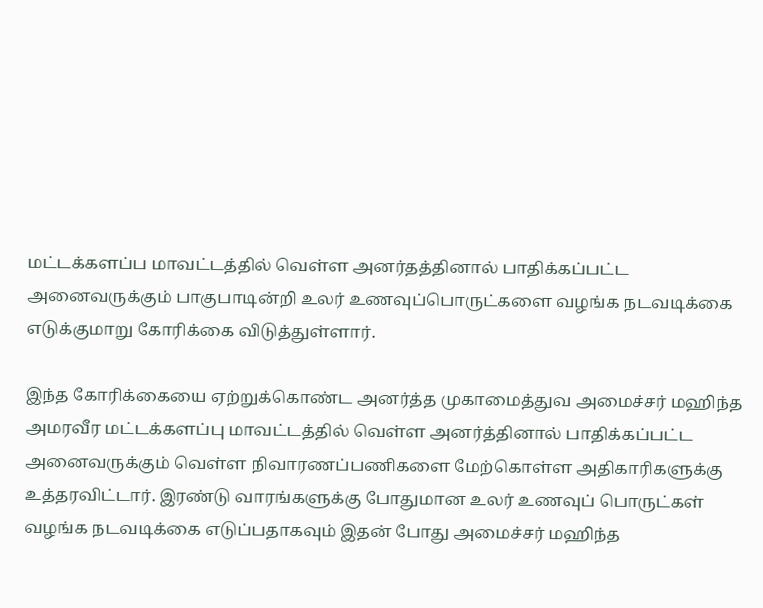மட்டக்களப்ப மாவட்டத்தில் வெள்ள அனர்தத்தினால் பாதிக்கப்பட்ட அனைவருக்கும் பாகுபாடின்றி உலர் உணவுப்பொருட்களை வழங்க நடவடிக்கை எடுக்குமாறு கோரிக்கை விடுத்துள்ளார்.

இந்த கோரிக்கையை ஏற்றுக்கொண்ட அனர்த்த முகாமைத்துவ அமைச்சர் மஹிந்த அமரவீர மட்டக்களப்பு மாவட்டத்தில் வெள்ள அனர்த்தினால் பாதிக்கப்பட்ட அனைவருக்கும் வெள்ள நிவாரணப்பணிகளை மேற்கொள்ள அதிகாரிகளுக்கு உத்தரவிட்டார். இரண்டு வாரங்களுக்கு போதுமான உலர் உணவுப் பொருட்கள் வழங்க நடவடிக்கை எடுப்பதாகவும் இதன் போது அமைச்சர் மஹிந்த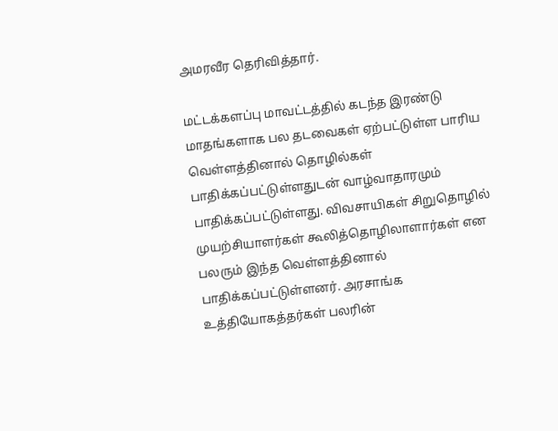அமரவீர தெரிவித்தார்.

மட்டக்களப்பு மாவட்டத்தில் கடந்த இரண்டு மாதங்களாக பல தடவைகள் ஏற்பட்டுள்ள பாரிய வெள்ளத்தினால் தொழில்கள் பாதிக்கப்பட்டுள்ளதுடன் வாழ்வாதாரமும் பாதிக்கப்பட்டுள்ளது. விவசாயிகள் சிறுதொழில் முயற்சியாளர்கள் கூலித்தொழிலாளார்கள் என பலரும் இந்த வெள்ளத்தினால் பாதிக்கப்பட்டுள்ளனர். அரசாங்க உத்தியோகத்தர்கள் பலரின்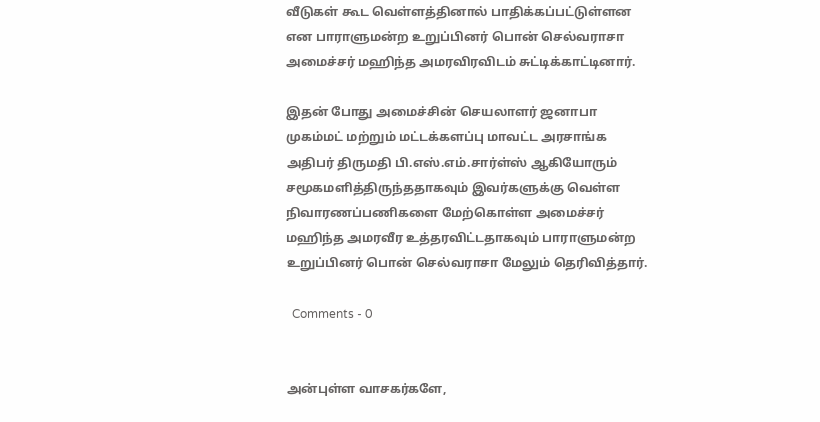வீடுகள் கூட வெள்ளத்தினால் பாதிக்கப்பட்டுள்ளன என பாராளுமன்ற உறுப்பினர் பொன் செல்வராசா அமைச்சர் மஹிந்த அமரவிரவிடம் சுட்டிக்காட்டினார்.

இதன் போது அமைச்சின் செயலாளர் ஜனாபா முகம்மட் மற்றும் மட்டக்களப்பு மாவட்ட அரசாங்க அதிபர் திருமதி பி.எஸ்.எம்.சார்ள்ஸ் ஆகியோரும் சமூகமளித்திருந்ததாகவும் இவர்களுக்கு வெள்ள நிவாரணப்பணிகளை மேற்கொள்ள அமைச்சர் மஹிந்த அமரவீர உத்தரவிட்டதாகவும் பாராளுமன்ற உறுப்பினர் பொன் செல்வராசா மேலும் தெரிவித்தார்.

  Comments - 0


அன்புள்ள வாசகர்களே,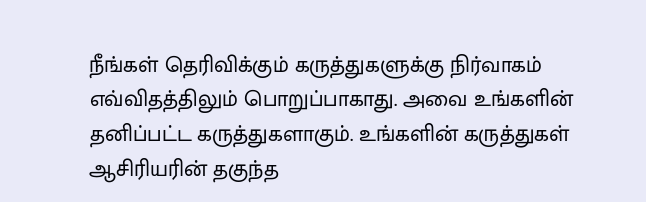நீங்கள் தெரிவிக்கும் கருத்துகளுக்கு நிர்வாகம் எவ்விதத்திலும் பொறுப்பாகாது. அவை உங்களின் தனிப்பட்ட கருத்துகளாகும். உங்களின் கருத்துகள் ஆசிரியரின் தகுந்த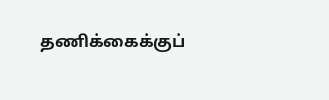தணிக்கைக்குப்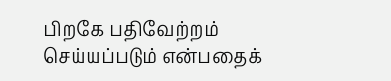பிறகே பதிவேற்றம் செய்யப்படும் என்பதைக்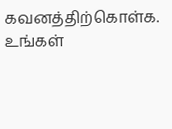கவனத்திற்கொள்க. உங்கள்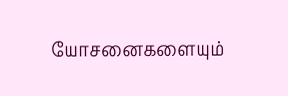யோசனைகளையும்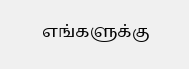எங்களுக்கு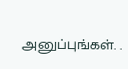அனுப்புங்கள். .